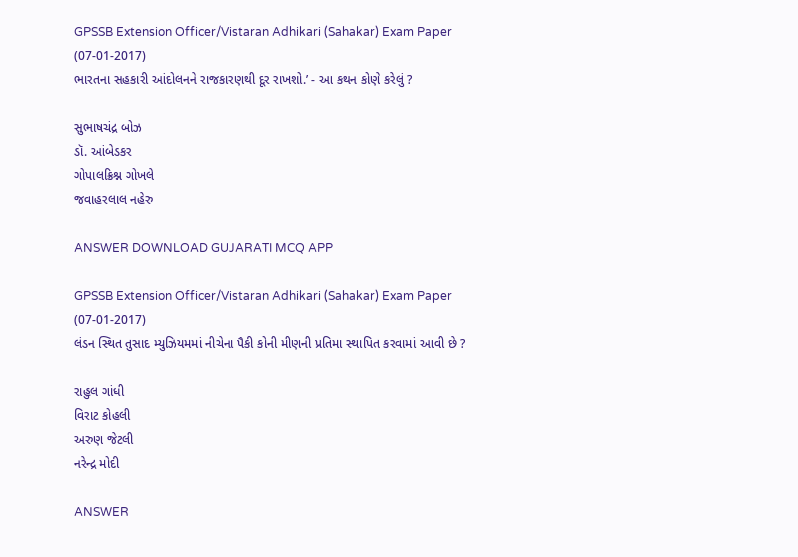GPSSB Extension Officer/Vistaran Adhikari (Sahakar) Exam Paper (07-01-2017)
ભારતના સહકારી આંદોલનને રાજકારણથી દૂર રાખશો.’ - આ કથન કોણે કરેલું ?

સુભાષચંદ્ર બોઝ
ડૉ. આંબેડકર
ગોપાલક્રિશ્ન ગોખલે
જવાહરલાલ નહેરુ

ANSWER DOWNLOAD GUJARATI MCQ APP

GPSSB Extension Officer/Vistaran Adhikari (Sahakar) Exam Paper (07-01-2017)
લંડન સ્થિત તુસાદ મ્યુઝિયમમાં નીચેના પૈકી કોની મીણની પ્રતિમા સ્થાપિત કરવામાં આવી છે ?

રાહુલ ગાંધી
વિરાટ કોહલી
અરુણ જેટલી
નરેન્દ્ર મોદી

ANSWER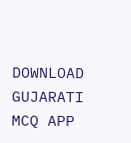DOWNLOAD GUJARATI MCQ APP